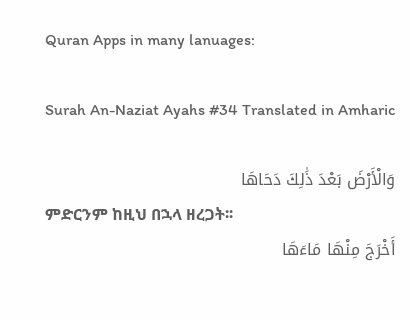Quran Apps in many lanuages:

Surah An-Naziat Ayahs #34 Translated in Amharic

وَالْأَرْضَ بَعْدَ ذَٰلِكَ دَحَاهَا
ምድርንም ከዚህ በኋላ ዘረጋት፡፡
أَخْرَجَ مِنْهَا مَاءَهَا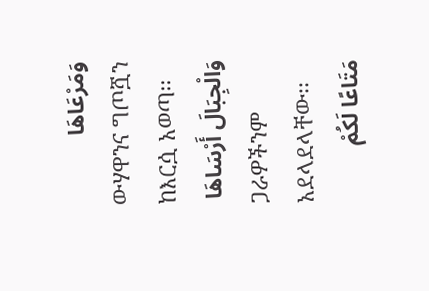وَمَرْعَاهَا
ውሃዋንና ግጦሿን ከእርሷ አወጣ፡፡
وَالْجِبَالَ أَرْسَاهَا
ጋራዎችንም አደላደላቸው፡፡
مَتَاعًا لَكُمْ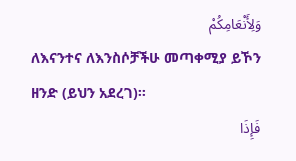وَلِأَنْعَامِكُمْ
ለእናንተና ለእንስሶቻችሁ መጣቀሚያ ይኾን ዘንድ (ይህን አደረገ)፡፡
فَإِذَا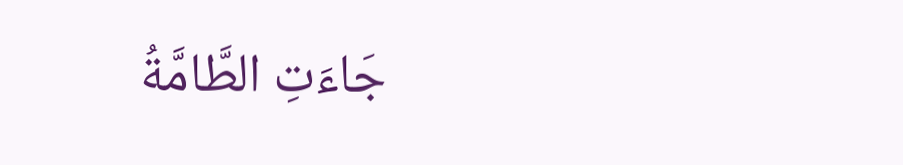جَاءَتِ الطَّامَّةُ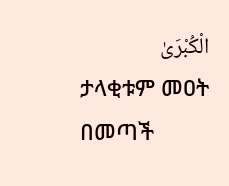الْكُبْرَىٰ
ታላቂቱም መዐት በመጣች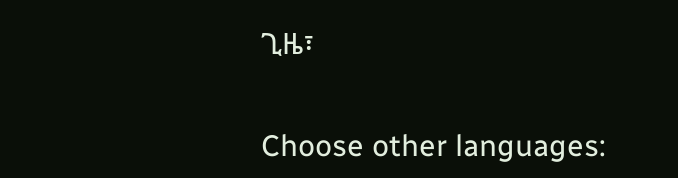ጊዜ፣

Choose other languages: